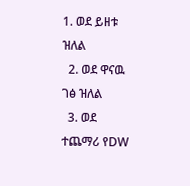1. ወደ ይዘቱ ዝለል
  2. ወደ ዋናዉ ገፅ ዝለል
  3. ወደ ተጨማሪ የDW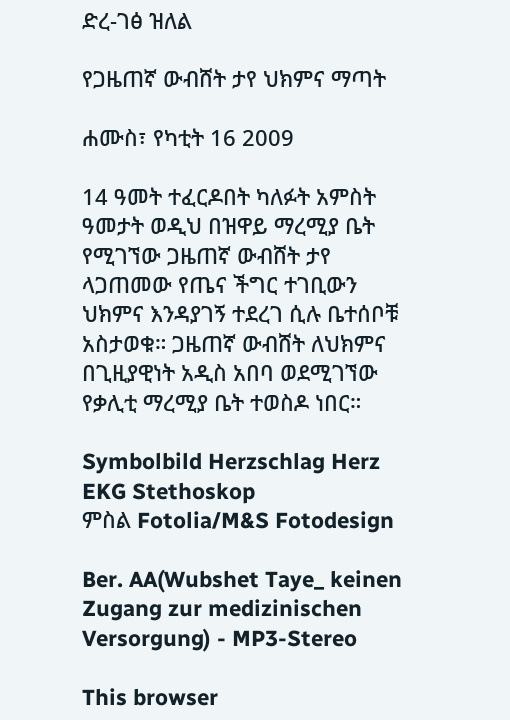ድረ-ገፅ ዝለል

የጋዜጠኛ ውብሸት ታየ ህክምና ማጣት

ሐሙስ፣ የካቲት 16 2009

14 ዓመት ተፈርዶበት ካለፉት አምስት ዓመታት ወዲህ በዝዋይ ማረሚያ ቤት የሚገኘው ጋዜጠኛ ውብሸት ታየ ላጋጠመው የጤና ችግር ተገቢውን ህክምና እንዳያገኝ ተደረገ ሲሉ ቤተሰቦቹ አስታወቁ። ጋዜጠኛ ውብሸት ለህክምና በጊዚያዊነት አዲስ አበባ ወደሚገኘው የቃሊቲ ማረሚያ ቤት ተወስዶ ነበር።

Symbolbild Herzschlag Herz EKG Stethoskop
ምስል Fotolia/M&S Fotodesign

Ber. AA(Wubshet Taye_ keinen Zugang zur medizinischen Versorgung) - MP3-Stereo

This browser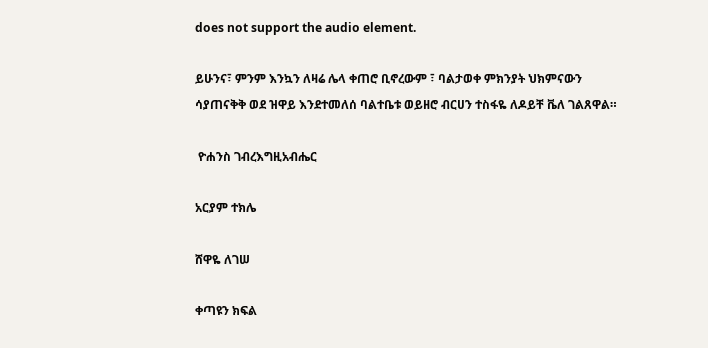does not support the audio element.

ይሁንና፣ ምንም እንኳን ለዛሬ ሌላ ቀጠሮ ቢኖረውም ፣ ባልታወቀ ምክንያት ህክምናውን ሳያጠናቅቅ ወደ ዝዋይ እንደተመለሰ ባልተቤቱ ወይዘሮ ብርሀን ተስፋዬ ለዶይቸ ቬለ ገልጸዋል።

 ዮሐንስ ገብረእግዚአብሔር

አርያም ተክሌ

ሸዋዬ ለገሠ

ቀጣዩን ክፍል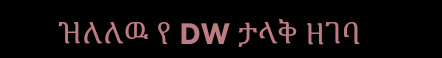ዝለለዉ የ DW ታላቅ ዘገባ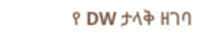የ DW ታላቅ ዘገባ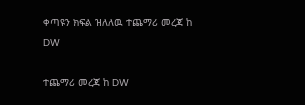ቀጣዩን ክፍል ዝለለዉ ተጨማሪ መረጃ ከ DW

ተጨማሪ መረጃ ከ DW